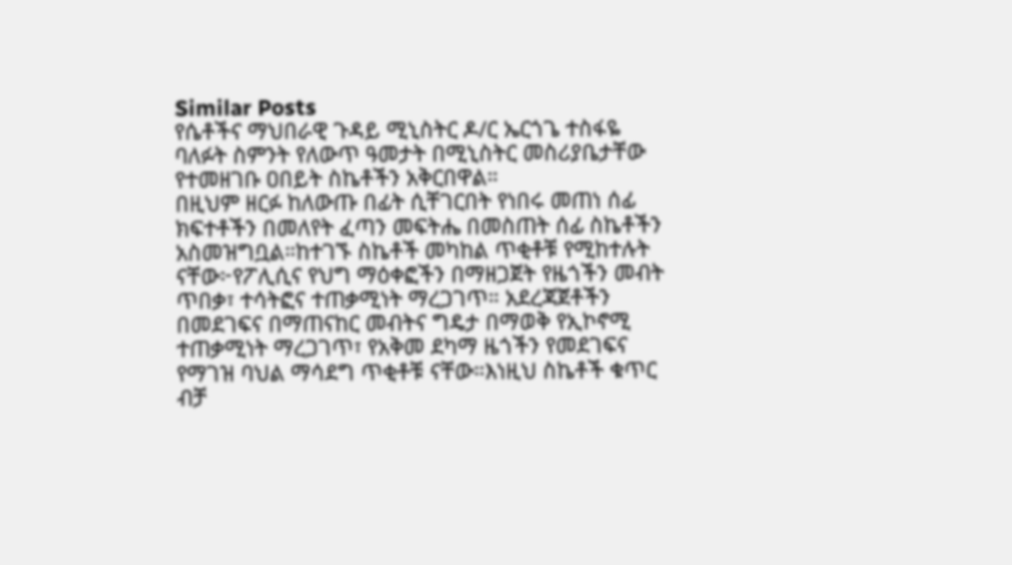Similar Posts
የሴቶችና ማህበራዊ ጉዳይ ሚኒስትር ዶ/ር ኤርጎጌ ተስፋዬ ባለፉት ስምንት የለውጥ ዓመታት በሚኒስትር መስሪያቤታቸው የተመዘገቡ ዐበይት ስኬቶችን አቅርበዋል።
በዚህም ዘርፉ ከለውጡ በፊት ሲቸገርበት የነበሩ መጠነ ሰፊ ክፍተቶችን በመለየት ፈጣን መፍትሔ በመስጠት ሰፊ ስኬቶችን አስመዝግቧል።ከተገኙ ስኬቶች መካከል ጥቂቶቹ የሚከተሉት ናቸው፦የፖሊሲና የህግ ማዕቀፎችን በማዘጋጀት የዜጎችን መብት ጥበቃ፣ ተሳትፎና ተጠቃሚነት ማረጋገጥ። አደረጃጀቶችን በመደገፍና በማጠናከር መብትና ግዴታ በማወቅ የኢኮኖሚ ተጠቃሚነት ማረጋገጥ፣ የአቅመ ደካማ ዜጎችን የመደገፍና የማገዝ ባህል ማሳደግ ጥቂቶቹ ናቸው።እነዚህ ስኬቶች ቁጥር ብቻ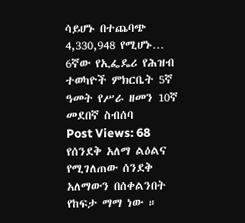ሳይሆኑ በተጨባጭ 4,330,948 የሚሆኑ…
6ኛው የኢፌዴሪ የሕዝብ ተወካዮች ምክርቤት 5ኛ ዓመት የሥራ ዘመን 10ኛ መደበኛ ስብሰባ
Post Views: 68
የሰንደቅ አለማ ልዕልና የሚገለጠው ሰንደቅ አለማውን በሰቀልንበት የከፍታ ማማ ነው ።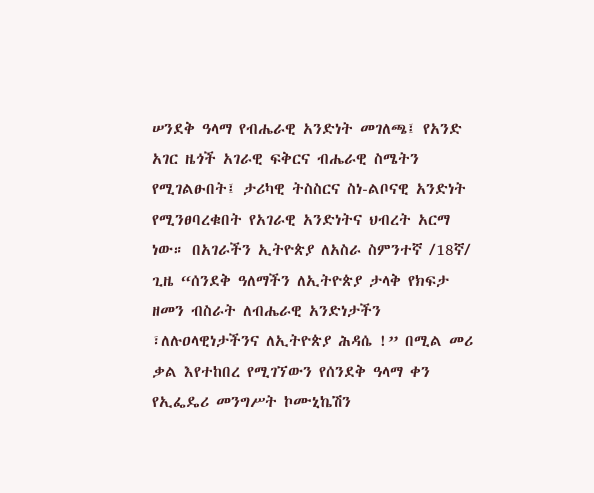ሠንደቅ ዓላማ የብሔራዊ አንድነት መገለጫ፤ የአንድ አገር ዜጎች አገራዊ ፍቅርና ብሔራዊ ስሜትን የሚገልፁበት፤ ታሪካዊ ትስስርና ስነ-ልቦናዊ አንድነት የሚንፀባረቁበት የአገራዊ አንድነትና ህብረት አርማ ነው። በአገራችን ኢትዮጵያ ለአስራ ስምንተኛ /18ኛ/ ጊዜ “ሰንደቅ ዓለማችን ለኢትዮጵያ ታላቅ የክፍታ ዘመን ብስራት ለብሔራዊ አንድነታችን ፣ለሉዐላዊነታችንና ለኢትዮጵያ ሕዳሴ !” በሚል መሪ ቃል እየተከበረ የሚገኘውን የሰንደቅ ዓላማ ቀን የኢፌዴሪ መንግሥት ኮሙኒኬሽን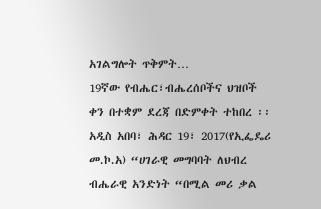አገልግሎት ጥቅምት…
19ኛው የብሔር፣ብሔረሰቦችና ህዝቦች ቀን በተቋም ደረጃ በድምቀት ተከበረ ፡፡
አዲስ አበባ፣ ሕዳር 19፣ 2017(የኢፌዴሪ መ.ኮ.አ) “ሀገራዊ መግባባት ለህብረ ብሔራዊ አንድነት “በሚል መሪ ቃል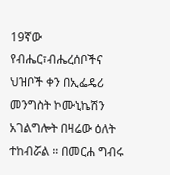19ኛው የብሔር፣ብሔረሰቦችና ህዝቦች ቀን በኢፌዴሪ መንግስት ኮሙኒኬሽን አገልግሎት በዛሬው ዕለት ተከብሯል ። በመርሐ ግብሩ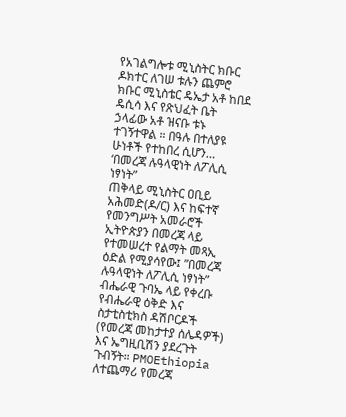የአገልግሎቱ ሚኒስትር ክቡር ዶክተር ለገሠ ቱሉን ጨምሮ ክቡር ሚኒስቴር ዴኤታ አቶ ከበደ ዴሲሳ እና የጽህፈት ቤት ኃላፊው አቶ ዝናቡ ቱኑ ተገኝተዋል ። በዓሉ በተለያዩ ሁነቶች የተከበረ ሲሆን…
‘በመረጃ ሉዓላዊነት ለፖሊሲ ነፃነት”
ጠቅላይ ሚኒስትር ዐቢይ አሕመድ(ዶ/ር) እና ከፍተኛ የመንግሥት አመራሮች ኢትዮጵያን በመረጃ ላይ የተመሠረተ የልማት መጻኢ ዕድል የሚያሳየው፤ ”በመረጃ ሉዓላዊነት ለፖሊሲ ነፃነት” ብሔራዊ ጉባኤ ላይ የቀረቡ የብሔራዊ ዕቅድ እና ስታቲስቲክስ ዳሽቦርዶች (የመረጃ መከታተያ ሰሌዳዎች) እና ኤግዚቢሽን ያደረጉት ጉብኝት። PMOEthiopia ለተጨማሪ የመረጃ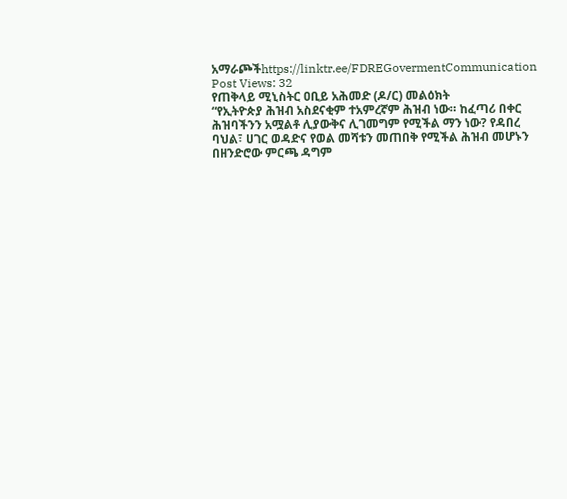አማራጮችhttps://linktr.ee/FDREGovermentCommunication Post Views: 32
የጠቅላይ ሚኒስትር ዐቢይ አሕመድ (ዶ/ር) መልዕክት
“የኢትዮጵያ ሕዝብ አስደናቂም ተአምረኛም ሕዝብ ነው። ከፈጣሪ በቀር ሕዝባችንን አሟልቶ ሊያውቅና ሊገመግም የሚችል ማን ነው? የዳበረ ባህል፣ ሀገር ወዳድና የወል መሻቱን መጠበቅ የሚችል ሕዝብ መሆኑን በዘንድሮው ምርጫ ዳግም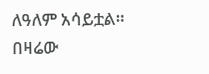ለዓለም አሳይቷል። በዛሬው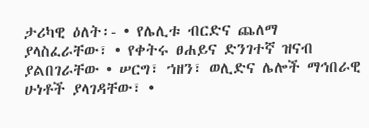ታሪካዊ ዕለት፡- • የሌሊቱ ብርድና ጨለማ ያላስፈራቸው፣ • የቀትሩ ፀሐይና ድንገተኛ ዝናብ ያልበገራቸው • ሠርግ፣ ኀዘን፣ ወሊድና ሌሎች ማኅበራዊ ሁነቶች ያላገዳቸው፣ •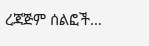ረጃጅም ሰልፎች…